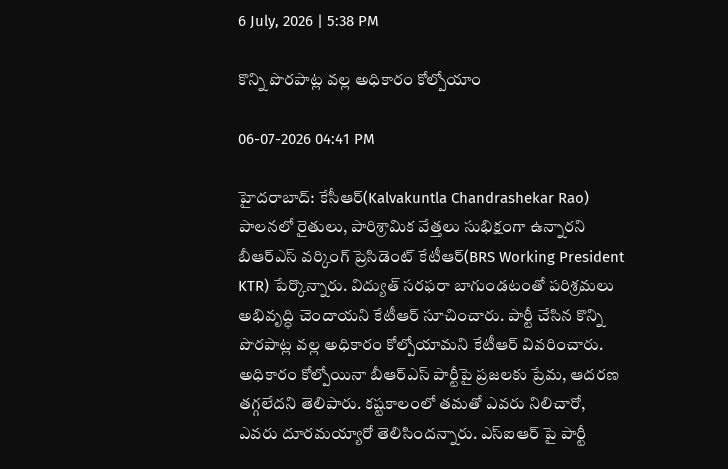6 July, 2026 | 5:38 PM

కొన్ని పొరపాట్ల వల్ల అధికారం కోల్పోయాం

06-07-2026 04:41 PM

హైదరాబాద్: కేసీఆర్(Kalvakuntla Chandrashekar Rao) పాలనలో రైతులు, పారిశ్రామిక వేత్తలు సుభిక్షంగా ఉన్నారని బీఆర్ఎస్ వర్కింగ్ ప్రెసిడెంట్ కేటీఆర్(BRS Working President KTR) పేర్కొన్నారు. విద్యుత్ సరఫరా బాగుండటంతో పరిశ్రమలు అభివృద్ధి చెందాయని కేటీఆర్ సూచించారు. పార్టీ చేసిన కొన్ని పొరపాట్ల వల్ల అధికారం కోల్పోయామని కేటీఆర్ వివరించారు. అధికారం కోల్పోయినా బీఆర్ఎస్ పార్టీపై ప్రజలకు ప్రేమ, ఆదరణ తగ్గలేదని తెలిపారు. కష్టకాలంలో తమతో ఎవరు నిలిచారో, ఎవరు దూరమయ్యారో తెలిసిందన్నారు. ఎస్ఐఆర్ పై పార్టీ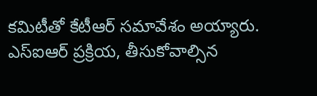కమిటీతో కేటీఆర్ సమావేశం అయ్యారు. ఎస్ఐఆర్ ప్రక్రియ, తీసుకోవాల్సిన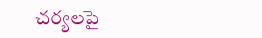చర్యలపై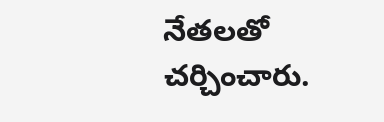నేతలతో చర్చించారు.